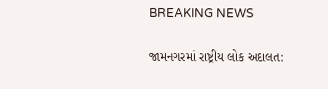BREAKING NEWS

જામનગરમાં રાષ્ટ્રીય લોક અદાલત: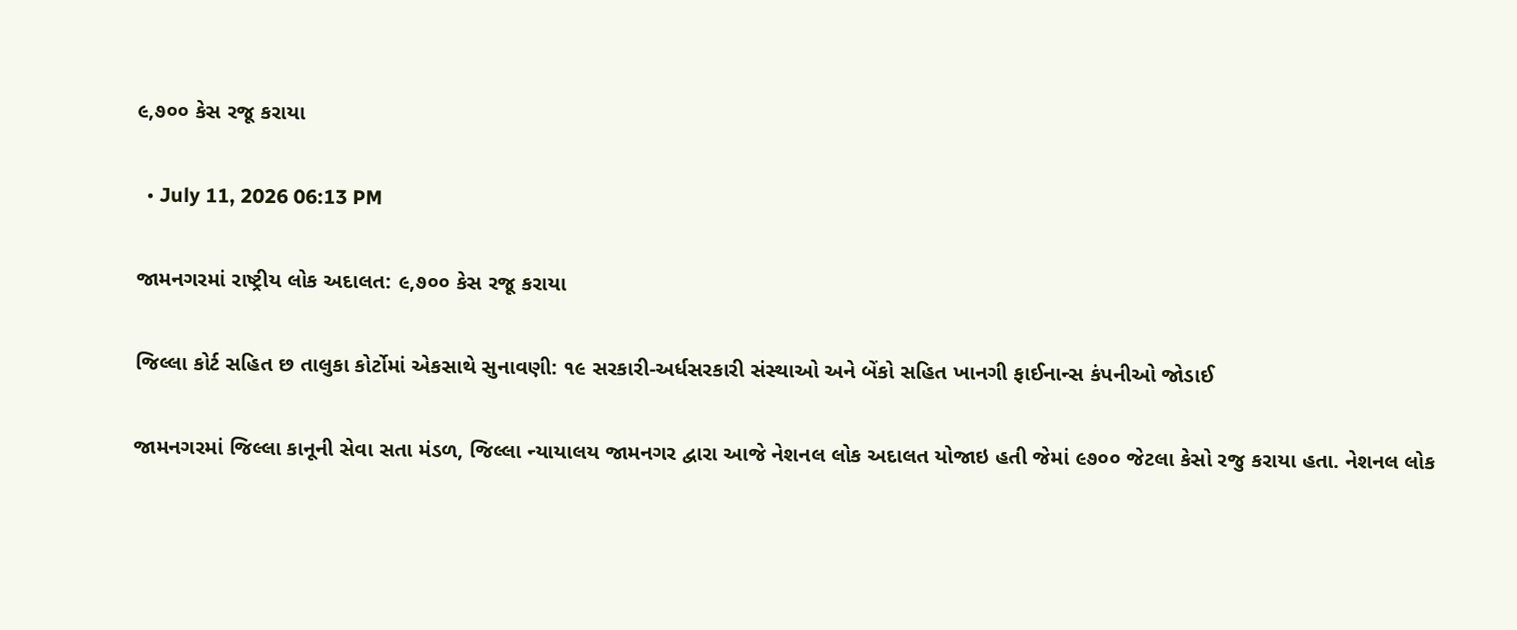૯,૭૦૦ કેસ રજૂ કરાયા

  • July 11, 2026 06:13 PM

જામનગરમાં રાષ્ટ્રીય લોક અદાલત: ૯,૭૦૦ કેસ રજૂ કરાયા

જિલ્લા કોર્ટ સહિત છ તાલુકા કોર્ટોમાં એકસાથે સુનાવણી: ૧૯ સરકારી-અર્ધસરકારી સંસ્થાઓ અને બેંકો સહિત ખાનગી ફાઈનાન્સ કંપનીઓ જોડાઈ

જામનગરમાં જિલ્લા કાનૂની સેવા સતા મંડળ, જિલ્લા ન્યાયાલય જામનગર દ્વારા આજે નેશનલ લોક અદાલત યોજાઇ હતી જેમાં ૯૭૦૦ જેટલા કેસો રજુ કરાયા હતા. નેશનલ લોક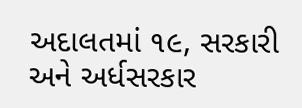અદાલતમાં ૧૯, સરકારી અને અર્ધસરકાર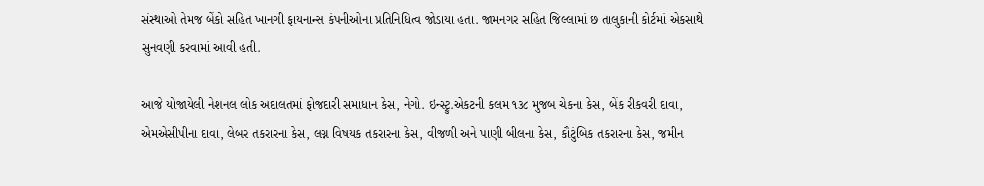સંસ્થાઓ તેમજ બેંકો સહિત ખાનગી ફાયનાન્સ કંપનીઓના પ્રતિનિધિત્વ જોડાયા હતા. જામનગર સહિત જિલ્લામાં છ તાલુકાની કોર્ટમાં એકસાથે સુનવણી કરવામાં આવી હતી.

આજે યોજાયેલી નેશનલ લોક અદાલતમાં ફોજદારી સમાધાન કેસ, નેગો. ઇન્સ્ટ્રુ.એકટની કલમ ૧૩૮ મુજબ ચેકના કેસ, બેંક રીકવરી દાવા, એમએસીપીના દાવા, લેબર તકરારના કેસ, લગ્ન વિષયક તકરારના કેસ, વીજળી અને પાણી બીલના કેસ, કૌટુંબિક તકરારના કેસ, જમીન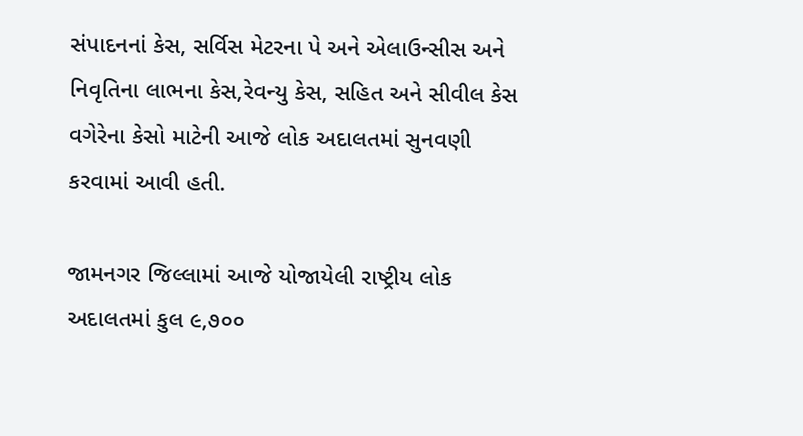સંપાદનનાં કેસ, સર્વિસ મેટરના પે અને એલાઉન્સીસ અને નિવૃતિના લાભના કેસ,રેવન્યુ કેસ, સહિત અને સીવીલ કેસ વગેરેના કેસો માટેની આજે લોક અદાલતમાં સુનવણી કરવામાં આવી હતી.

જામનગર જિલ્લામાં આજે યોજાયેલી રાષ્ટ્રીય લોક અદાલતમાં કુલ ૯,૭૦૦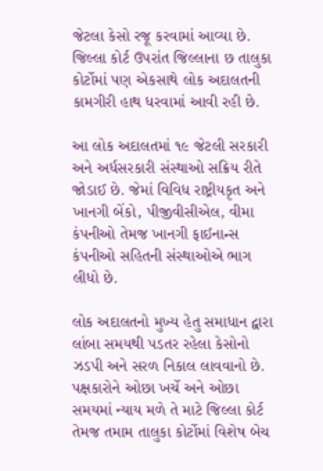જેટલા કેસો રજૂ કરવામાં આવ્યા છે. જિલ્લા કોર્ટ ઉપરાંત જિલ્લાના છ તાલુકા કોર્ટોમાં પણ એકસાથે લોક અદાલતની કામગીરી હાથ ધરવામાં આવી રહી છે.

આ લોક અદાલતમાં ૧૯ જેટલી સરકારી અને અર્ધસરકારી સંસ્થાઓ સક્રિય રીતે જોડાઈ છે. જેમાં વિવિધ રાષ્ટ્રીયકૃત અને ખાનગી બેંકો, પીજીવીસીએલ, વીમા કંપનીઓ તેમજ ખાનગી ફાઈનાન્સ કંપનીઓ સહિતની સંસ્થાઓએ ભાગ લીધો છે.

લોક અદાલતનો મુખ્ય હેતુ સમાધાન દ્વારા લાંબા સમયથી પડતર રહેલા કેસોનો ઝડપી અને સરળ નિકાલ લાવવાનો છે. પક્ષકારોને ઓછા ખર્ચે અને ઓછા સમયમાં ન્યાય મળે તે માટે જિલ્લા કોર્ટ તેમજ તમામ તાલુકા કોર્ટોમાં વિશેષ બેચ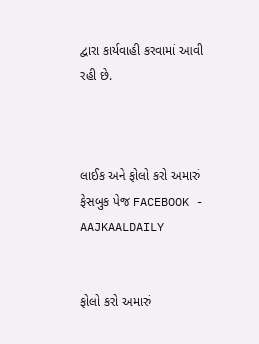દ્વારા કાર્યવાહી કરવામાં આવી રહી છે.



લાઈક અને ફોલો કરો અમારું ફેસબુક પેજ FACEBOOK - AAJKAALDAILY


ફોલો કરો અમારું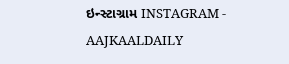ઇન્સ્ટાગ્રામ INSTAGRAM - AAJKAALDAILY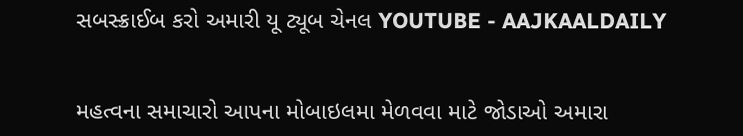સબસ્ક્રાઈબ કરો અમારી યૂ ટ્યૂબ ચેનલ YOUTUBE - AAJKAALDAILY


મહત્વના સમાચારો આપના મોબાઇલમા મેળવવા માટે જોડાઓ અમારા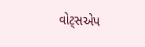વોટ્સએપ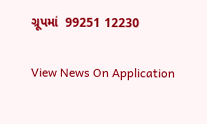ગ્રૂપમાં  99251 12230

View News On Application